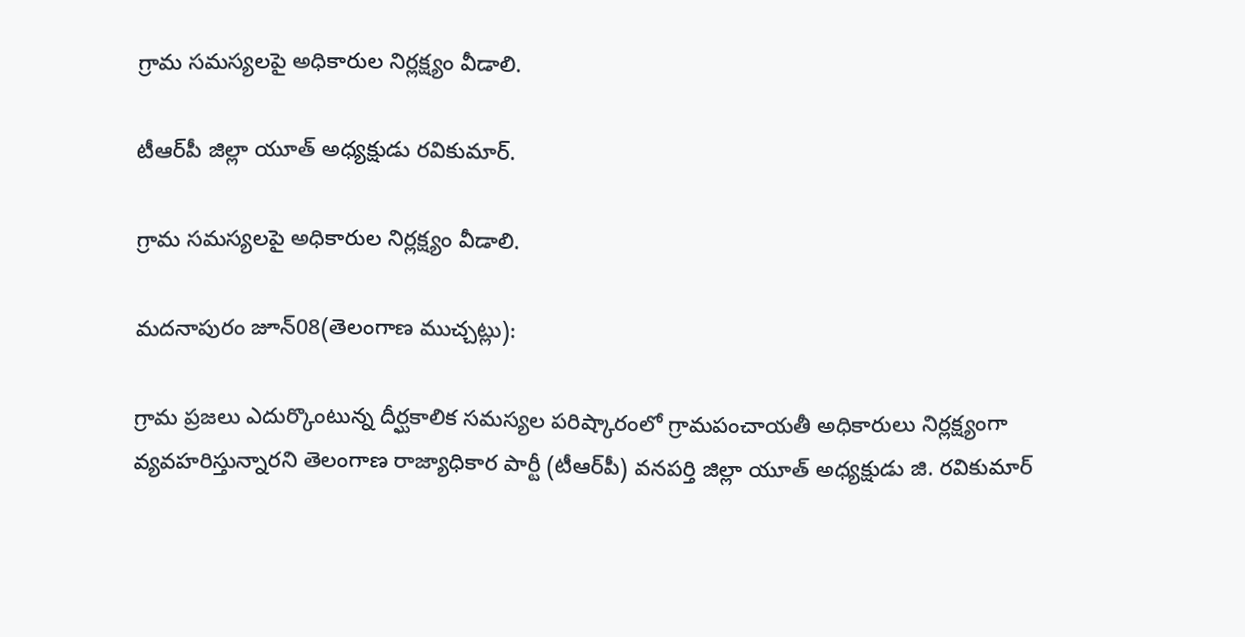గ్రామ సమస్యలపై అధికారుల నిర్లక్ష్యం వీడాలి.

టీఆర్‌పీ జిల్లా యూత్ అధ్యక్షుడు రవికుమార్.

గ్రామ సమస్యలపై అధికారుల నిర్లక్ష్యం వీడాలి.

మదనాపురం జూన్08(తెలంగాణ ముచ్చట్లు):

గ్రామ ప్రజలు ఎదుర్కొంటున్న దీర్ఘకాలిక సమస్యల పరిష్కారంలో గ్రామపంచాయతీ అధికారులు నిర్లక్ష్యంగా వ్యవహరిస్తున్నారని తెలంగాణ రాజ్యాధికార పార్టీ (టీఆర్‌పీ) వనపర్తి జిల్లా యూత్ అధ్యక్షుడు జి. రవికుమార్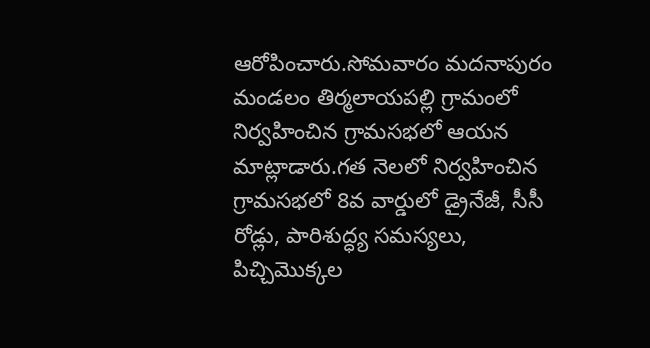ఆరోపించారు.సోమవారం మదనాపురం మండలం తిర్మలాయపల్లి గ్రామంలో నిర్వహించిన గ్రామసభలో ఆయన మాట్లాడారు.గత నెలలో నిర్వహించిన గ్రామసభలో 8వ వార్డులో డ్రైనేజీ, సీసీ రోడ్లు, పారిశుద్ధ్య సమస్యలు, పిచ్చిమొక్కల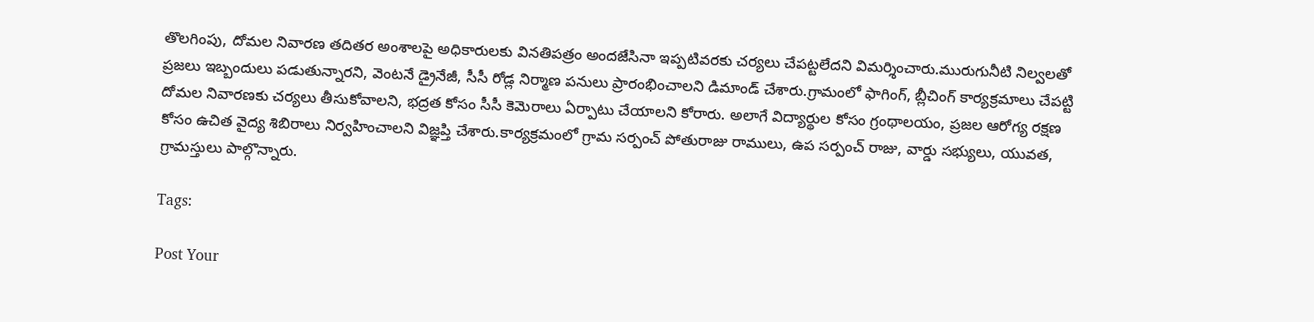తొలగింపు, దోమల నివారణ తదితర అంశాలపై అధికారులకు వినతిపత్రం అందజేసినా ఇప్పటివరకు చర్యలు చేపట్టలేదని విమర్శించారు.మురుగునీటి నిల్వలతో ప్రజలు ఇబ్బందులు పడుతున్నారని, వెంటనే డ్రైనేజీ, సీసీ రోడ్ల నిర్మాణ పనులు ప్రారంభించాలని డిమాండ్ చేశారు.గ్రామంలో ఫాగింగ్, బ్లీచింగ్ కార్యక్రమాలు చేపట్టి దోమల నివారణకు చర్యలు తీసుకోవాలని, భద్రత కోసం సీసీ కెమెరాలు ఏర్పాటు చేయాలని కోరారు. అలాగే విద్యార్థుల కోసం గ్రంథాలయం, ప్రజల ఆరోగ్య రక్షణ కోసం ఉచిత వైద్య శిబిరాలు నిర్వహించాలని విజ్ఞప్తి చేశారు.కార్యక్రమంలో గ్రామ సర్పంచ్ పోతురాజు రాములు, ఉప సర్పంచ్ రాజు, వార్డు సభ్యులు, యువత, గ్రామస్తులు పాల్గొన్నారు.

Tags:

Post Your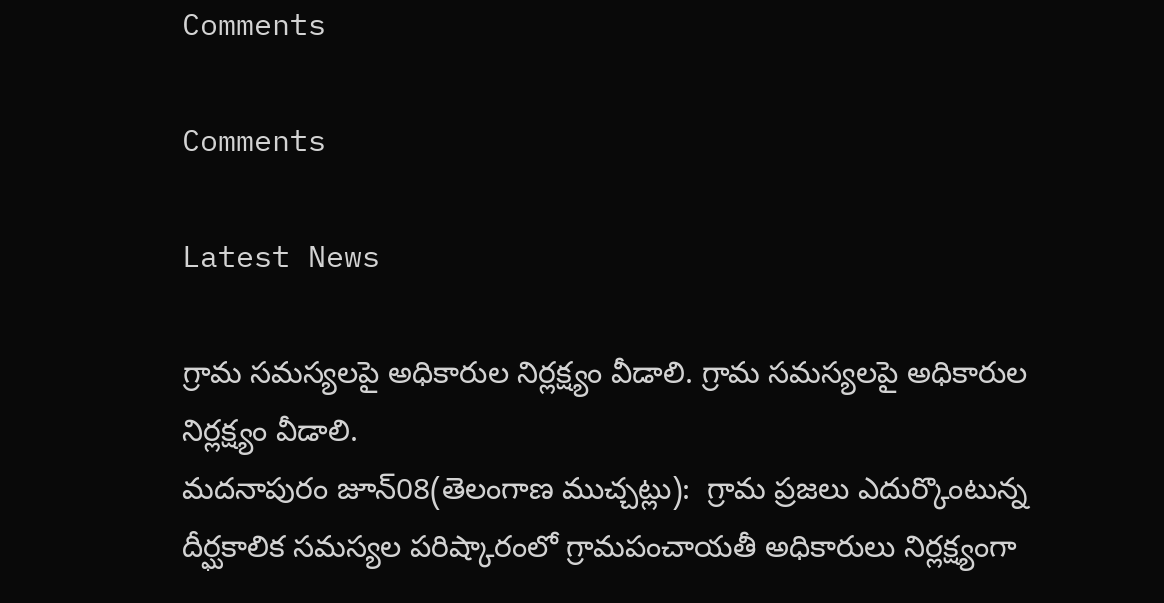Comments

Comments

Latest News

గ్రామ సమస్యలపై అధికారుల నిర్లక్ష్యం వీడాలి. గ్రామ సమస్యలపై అధికారుల నిర్లక్ష్యం వీడాలి.
మదనాపురం జూన్08(తెలంగాణ ముచ్చట్లు):  గ్రామ ప్రజలు ఎదుర్కొంటున్న దీర్ఘకాలిక సమస్యల పరిష్కారంలో గ్రామపంచాయతీ అధికారులు నిర్లక్ష్యంగా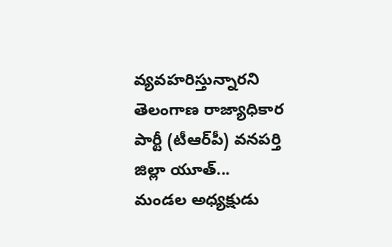వ్యవహరిస్తున్నారని తెలంగాణ రాజ్యాధికార పార్టీ (టీఆర్‌పీ) వనపర్తి జిల్లా యూత్...
మండల అధ్యక్షుడు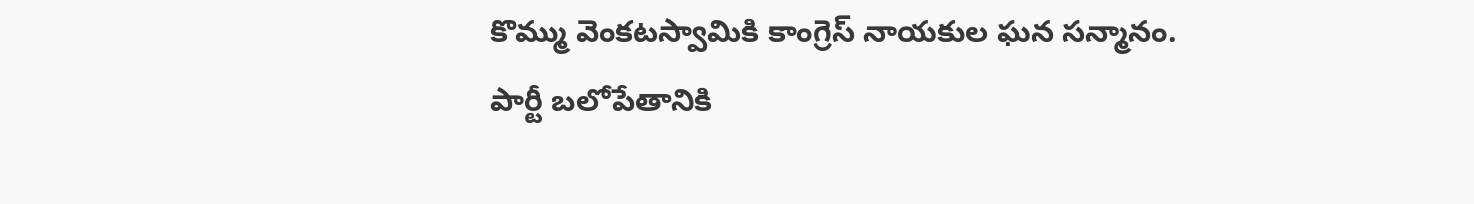కొమ్ము వెంకటస్వామికి కాంగ్రెస్ నాయకుల ఘన సన్మానం.
పార్టీ బలోపేతానికి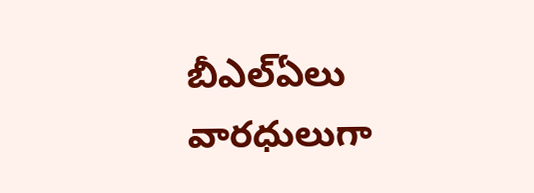బీఎల్ఏలు వారధులుగా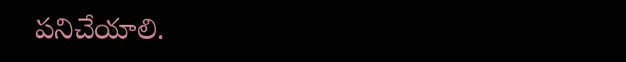పనిచేయాలి.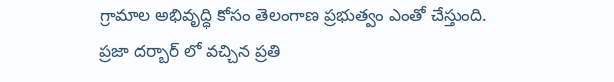గ్రామాల అభివృద్ధి కోసం తెలంగాణ ప్రభుత్వం ఎంతో చేస్తుంది.
ప్రజా దర్బార్ లో వచ్చిన ప్రతి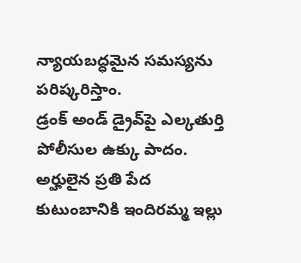న్యాయబద్ధమైన సమస్యను పరిష్కరిస్తాం.
డ్రంక్ అండ్ డ్రైవ్‌పై ఎల్కతుర్తి పోలీసుల ఉక్కు పాదం.
అర్హులైన ప్రతి పేద కుటుంబానికి ఇందిరమ్మ ఇల్లు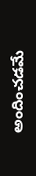అందించడమే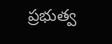ప్రభుత్వ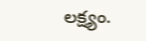లక్ష్యం.